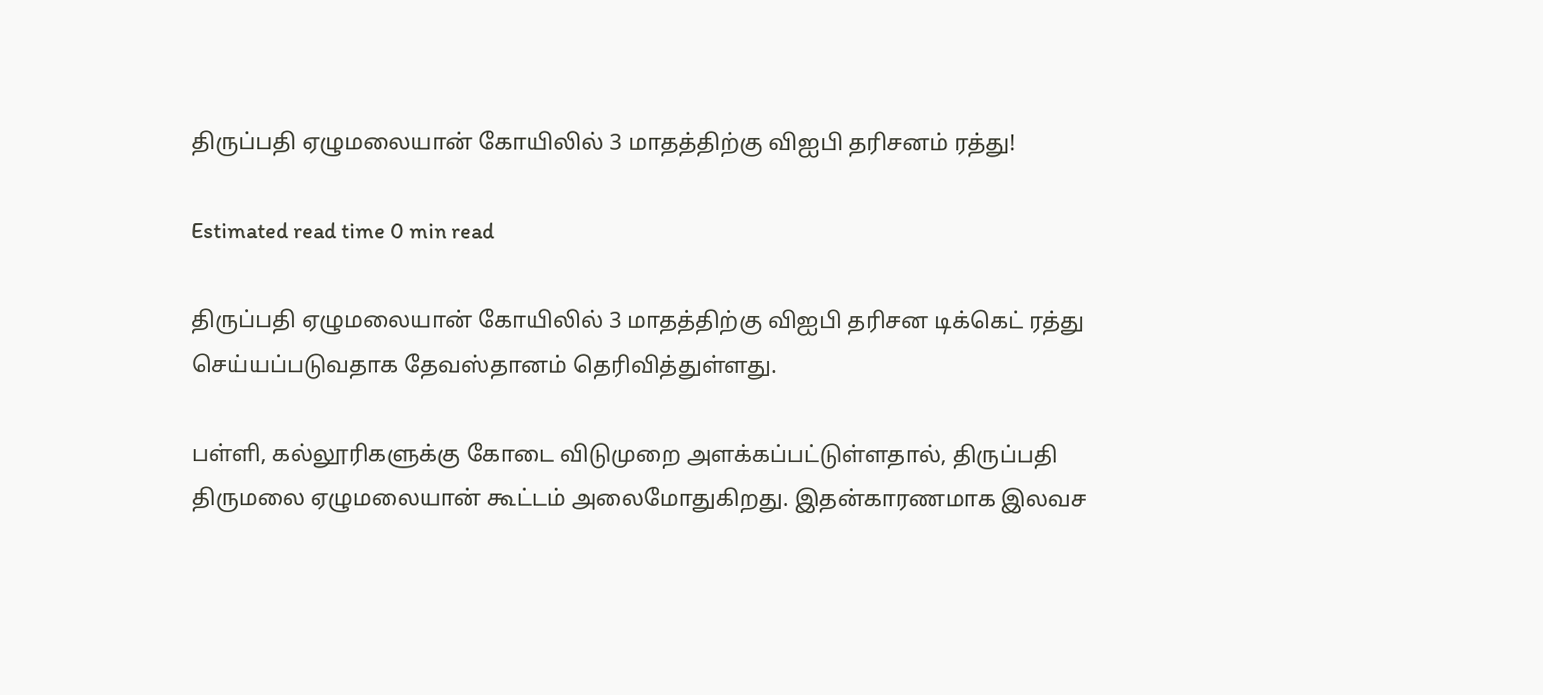திருப்பதி ஏழுமலையான் கோயிலில் 3 மாதத்திற்கு விஐபி தரிசனம் ரத்து!

Estimated read time 0 min read

திருப்பதி ஏழுமலையான் கோயிலில் 3 மாதத்திற்கு விஐபி தரிசன டிக்கெட் ரத்து செய்யப்படுவதாக தேவஸ்தானம் தெரிவித்துள்ளது.

பள்ளி, கல்லூரிகளுக்கு கோடை விடுமுறை அளக்கப்பட்டுள்ளதால், திருப்பதி திருமலை ஏழுமலையான் கூட்டம் அலைமோதுகிறது. இதன்காரணமாக இலவச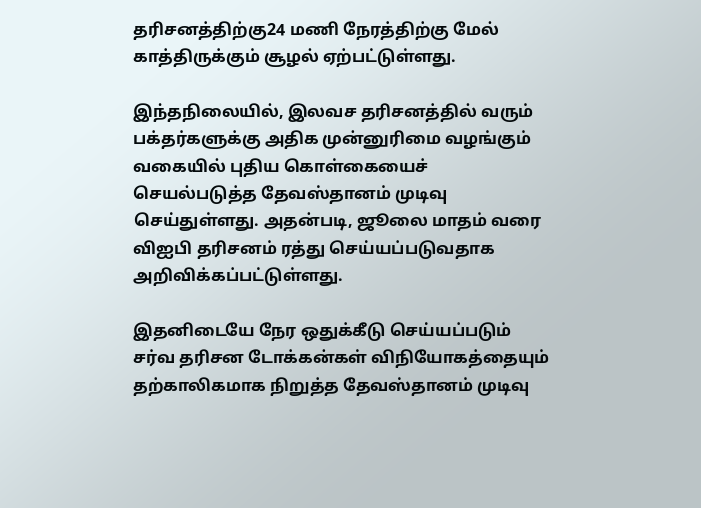தரிசனத்திற்கு24 மணி நேரத்திற்கு மேல் காத்திருக்கும் சூழல் ஏற்பட்டுள்ளது.

இந்தநிலையில், இலவச தரிசனத்தில் வரும் பக்தர்களுக்கு அதிக முன்னுரிமை வழங்கும் வகையில் புதிய கொள்கையைச் செயல்படுத்த தேவஸ்தானம் முடிவு செய்துள்ளது. அதன்படி, ஜூலை மாதம் வரை விஐபி தரிசனம் ரத்து செய்யப்படுவதாக அறிவிக்கப்பட்டுள்ளது.

இதனிடையே நேர ஒதுக்கீடு செய்யப்படும் சர்வ தரிசன டோக்கன்கள் விநியோகத்தையும் தற்காலிகமாக நிறுத்த தேவஸ்தானம் முடிவு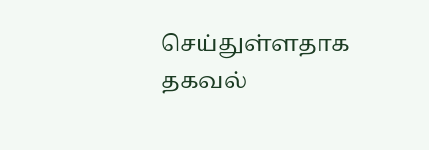செய்துள்ளதாக தகவல்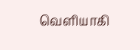வெளியாகி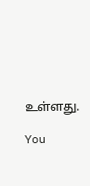உள்ளது.

You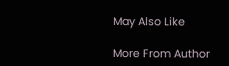May Also Like

More From Author